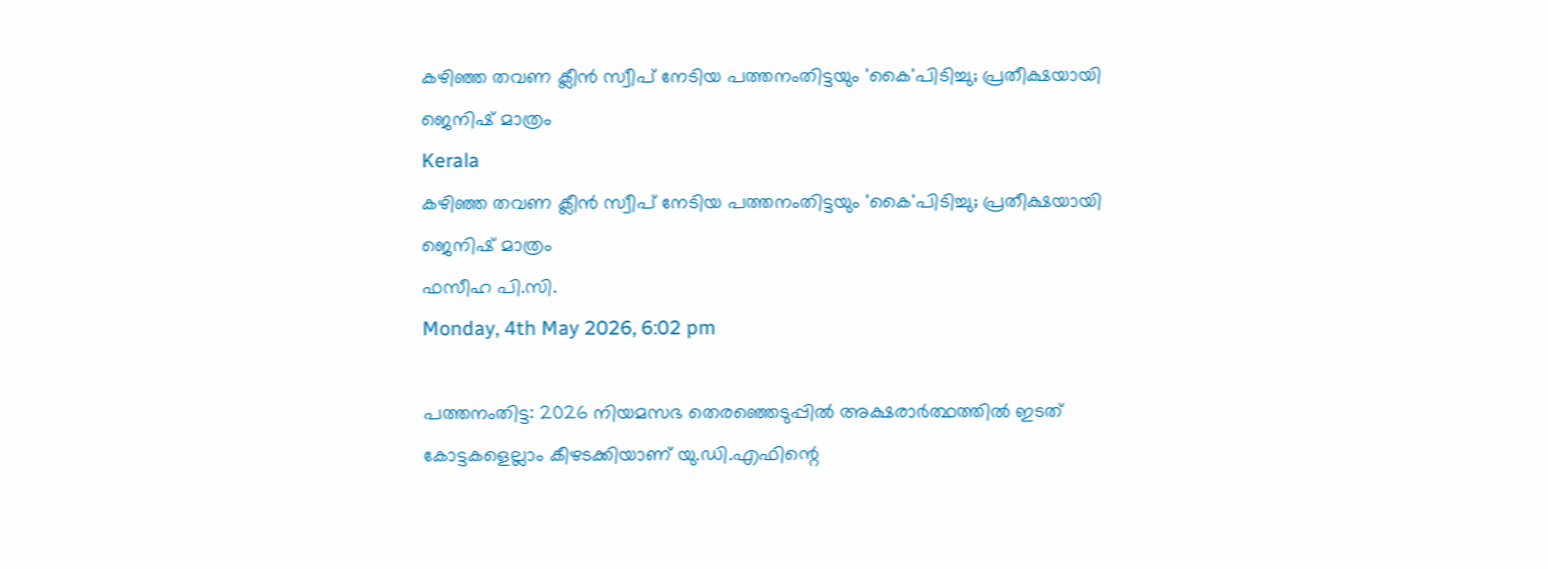കഴിഞ്ഞ തവണ ക്ലീന്‍ സ്വീപ് നേടിയ പത്തനംതിട്ടയും 'കൈ'പിടിച്ചു; പ്രതീക്ഷയായി ജെനിഷ് മാത്രം
Kerala
കഴിഞ്ഞ തവണ ക്ലീന്‍ സ്വീപ് നേടിയ പത്തനംതിട്ടയും 'കൈ'പിടിച്ചു; പ്രതീക്ഷയായി ജെനിഷ് മാത്രം
ഫസീഹ പി.സി.
Monday, 4th May 2026, 6:02 pm

പത്തനംതിട്ട: 2026 നിയമസഭ തെരഞ്ഞെടുപ്പില്‍ അക്ഷരാര്‍ത്ഥത്തില്‍ ഇടത് കോട്ടകളെല്ലാം കീഴടക്കിയാണ് യു.ഡി.എഫിന്റെ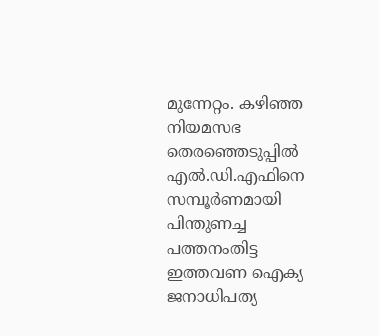മുന്നേറ്റം. കഴിഞ്ഞ നിയമസഭ തെരഞ്ഞെടുപ്പില്‍ എല്‍.ഡി.എഫിനെ സമ്പൂര്‍ണമായി പിന്തുണച്ച പത്തനംതിട്ട ഇത്തവണ ഐക്യ ജനാധിപത്യ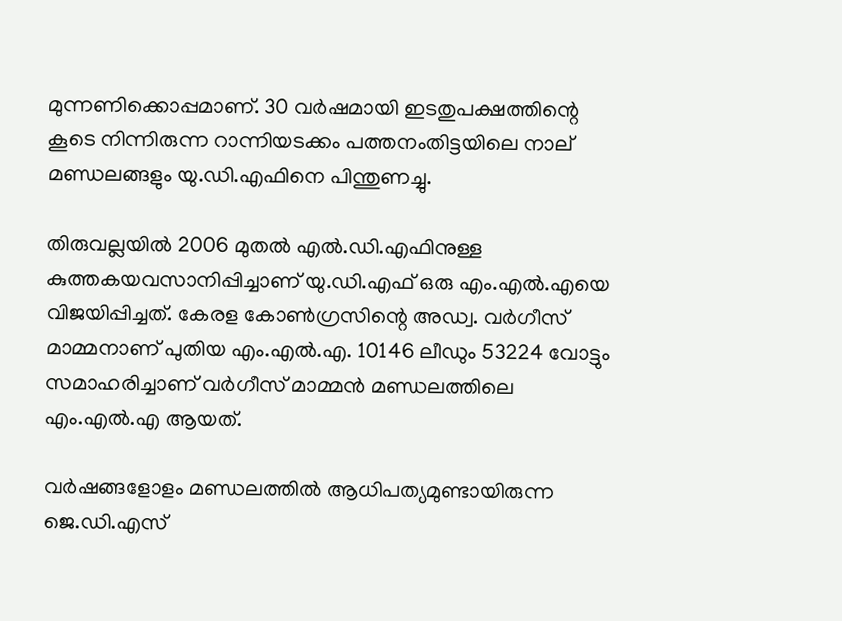മുന്നണിക്കൊപ്പമാണ്. 30 വര്‍ഷമായി ഇടതുപക്ഷത്തിന്റെ കൂടെ നിന്നിരുന്ന റാന്നിയടക്കം പത്തനംതിട്ടയിലെ നാല് മണ്ഡലങ്ങളും യു.ഡി.എഫിനെ പിന്തുണച്ചു.

തിരുവല്ലയില്‍ 2006 മുതല്‍ എല്‍.ഡി.എഫിനുള്ള കുത്തകയവസാനിപ്പിച്ചാണ് യു.ഡി.എഫ് ഒരു എം.എല്‍.എയെ വിജയിപ്പിച്ചത്. കേരള കോണ്‍ഗ്രസിന്റെ അഡ്വ. വര്‍ഗീസ് മാമ്മനാണ് പുതിയ എം.എല്‍.എ. 10146 ലീഡും 53224 വോട്ടും സമാഹരിച്ചാണ് വര്‍ഗീസ് മാമ്മന്‍ മണ്ഡലത്തിലെ എം.എല്‍.എ ആയത്.

വര്‍ഷങ്ങളോളം മണ്ഡലത്തില്‍ ആധിപത്യമുണ്ടായിരുന്ന ജെ.ഡി.എസ്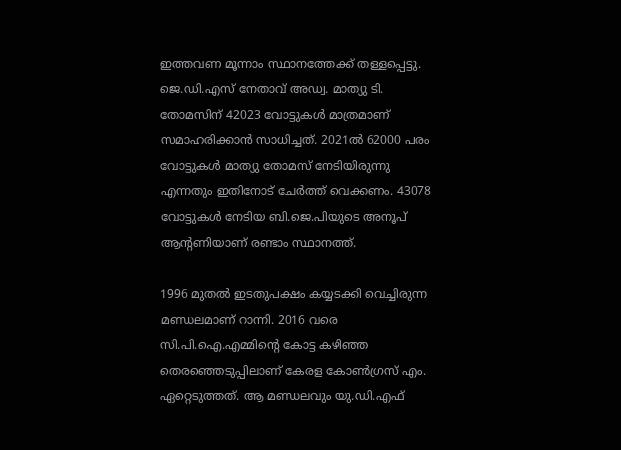ഇത്തവണ മൂന്നാം സ്ഥാനത്തേക്ക് തള്ളപ്പെട്ടു. ജെ.ഡി.എസ് നേതാവ് അഡ്വ. മാത്യു ടി. തോമസിന് 42023 വോട്ടുകള്‍ മാത്രമാണ് സമാഹരിക്കാന്‍ സാധിച്ചത്. 2021ല്‍ 62000 പരം വോട്ടുകള്‍ മാത്യു തോമസ് നേടിയിരുന്നു എന്നതും ഇതിനോട് ചേര്‍ത്ത് വെക്കണം. 43078 വോട്ടുകള്‍ നേടിയ ബി.ജെ.പിയുടെ അനൂപ് ആന്റണിയാണ് രണ്ടാം സ്ഥാനത്ത്.

1996 മുതല്‍ ഇടതുപക്ഷം കയ്യടക്കി വെച്ചിരുന്ന മണ്ഡലമാണ് റാന്നി. 2016 വരെ സി.പി.ഐ.എമ്മിന്റെ കോട്ട കഴിഞ്ഞ തെരഞ്ഞെടുപ്പിലാണ് കേരള കോണ്‍ഗ്രസ് എം. ഏറ്റെടുത്തത്. ആ മണ്ഡലവും യു.ഡി.എഫ്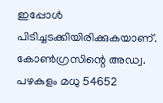ഇപ്പോള്‍ പിടിച്ചടക്കിയിരിക്കുകയാണ്. കോണ്‍ഗ്രസിന്റെ അഡ്വ. പഴകുളം മധു 54652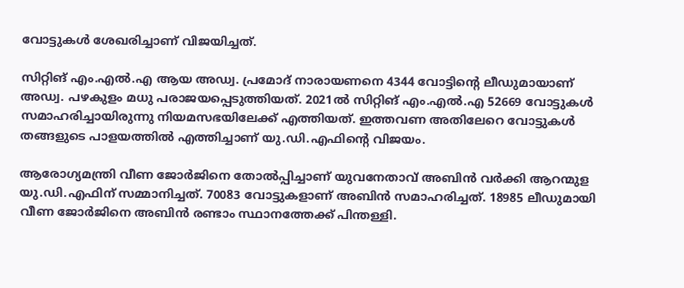വോട്ടുകള്‍ ശേഖരിച്ചാണ് വിജയിച്ചത്.

സിറ്റിങ് എം.എല്‍.എ ആയ അഡ്വ. പ്രമോദ് നാരായണനെ 4344 വോട്ടിന്റെ ലീഡുമായാണ് അഡ്വ. പഴകുളം മധു പരാജയപ്പെടുത്തിയത്. 2021ല്‍ സിറ്റിങ് എം.എല്‍.എ 52669 വോട്ടുകള്‍ സമാഹരിച്ചായിരുന്നു നിയമസഭയിലേക്ക് എത്തിയത്. ഇത്തവണ അതിലേറെ വോട്ടുകള്‍ തങ്ങളുടെ പാളയത്തില്‍ എത്തിച്ചാണ് യു.ഡി.എഫിന്റെ വിജയം.

ആരോഗ്യമന്ത്രി വീണ ജോര്‍ജിനെ തോല്‍പ്പിച്ചാണ് യുവനേതാവ് അബിന്‍ വര്‍ക്കി ആറന്മുള യു.ഡി.എഫിന് സമ്മാനിച്ചത്. 70083 വോട്ടുകളാണ് അബിന്‍ സമാഹരിച്ചത്. 18985 ലീഡുമായി വീണ ജോര്‍ജിനെ അബിന്‍ രണ്ടാം സ്ഥാനത്തേക്ക് പിന്തള്ളി.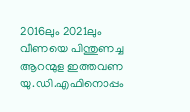2016ലും 2021ലും വീണയെ പിന്തുണച്ച ആറന്മുള ഇത്തവണ യു.ഡി.എഫിനൊപ്പം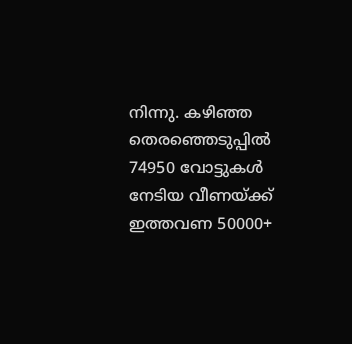നിന്നു. കഴിഞ്ഞ തെരഞ്ഞെടുപ്പില്‍ 74950 വോട്ടുകള്‍ നേടിയ വീണയ്ക്ക് ഇത്തവണ 50000+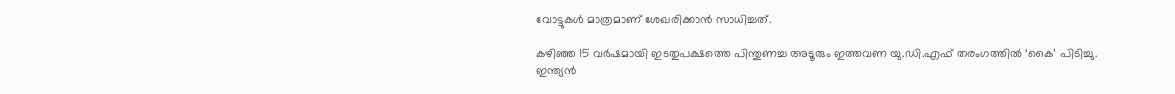വോട്ടുകള്‍ മാത്രമാണ് ശേഖരിക്കാന്‍ സാധിച്ചത്.

കഴിഞ്ഞ 15 വര്‍ഷമായി ഇടതുപക്ഷത്തെ പിന്തുണച്ച അടൂരും ഇത്തവണ യു.ഡി.എഫ് തരംഗത്തില്‍ ‘കൈ’ പിടിച്ചു. ഇന്ത്യന്‍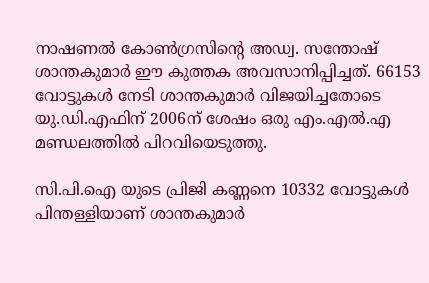നാഷണല്‍ കോണ്‍ഗ്രസിന്റെ അഡ്വ. സന്തോഷ് ശാന്തകുമാര്‍ ഈ കുത്തക അവസാനിപ്പിച്ചത്. 66153 വോട്ടുകള്‍ നേടി ശാന്തകുമാര്‍ വിജയിച്ചതോടെ യു.ഡി.എഫിന് 2006ന് ശേഷം ഒരു എം.എല്‍.എ മണ്ഡലത്തില്‍ പിറവിയെടുത്തു.

സി.പി.ഐ യുടെ പ്രിജി കണ്ണനെ 10332 വോട്ടുകള്‍ പിന്തള്ളിയാണ് ശാന്തകുമാര്‍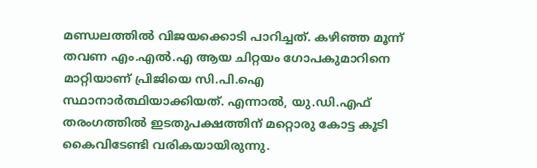മണ്ഡലത്തില്‍ വിജയക്കൊടി പാറിച്ചത്. കഴിഞ്ഞ മൂന്ന് തവണ എം.എല്‍.എ ആയ ചിറ്റയം ഗോപകുമാറിനെ മാറ്റിയാണ് പ്രിജിയെ സി.പി.ഐ സ്ഥാനാര്‍ത്ഥിയാക്കിയത്. എന്നാല്‍, യു.ഡി.എഫ് തരംഗത്തില്‍ ഇടതുപക്ഷത്തിന് മറ്റൊരു കോട്ട കൂടി കൈവിടേണ്ടി വരികയായിരുന്നു.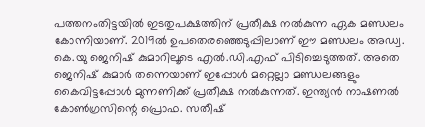പത്തനംതിട്ടയില്‍ ഇടതുപക്ഷത്തിന് പ്രതീക്ഷ നല്‍കുന്ന ഏക മണ്ഡലം കോന്നിയാണ്. 2019ല്‍ ഉപതെരഞ്ഞെടുപ്പിലാണ് ഈ മണ്ഡലം അഡ്വ. കെ.യു ജെനിഷ് കുമാറിലൂടെ എല്‍.ഡി.എഫ് പിടിച്ചെടുത്തത്. അതെ ജെനിഷ് കുമാര്‍ തന്നെയാണ് ഇപ്പോള്‍ മറ്റെല്ലാ മണ്ഡലങ്ങളും കൈവിട്ടപ്പോള്‍ മുന്നണിക്ക് പ്രതീക്ഷ നല്‍കുന്നത്. ഇന്ത്യന്‍ നാഷണല്‍ കോണ്‍ഗ്രസിന്റെ പ്രൊഫ. സതീഷ്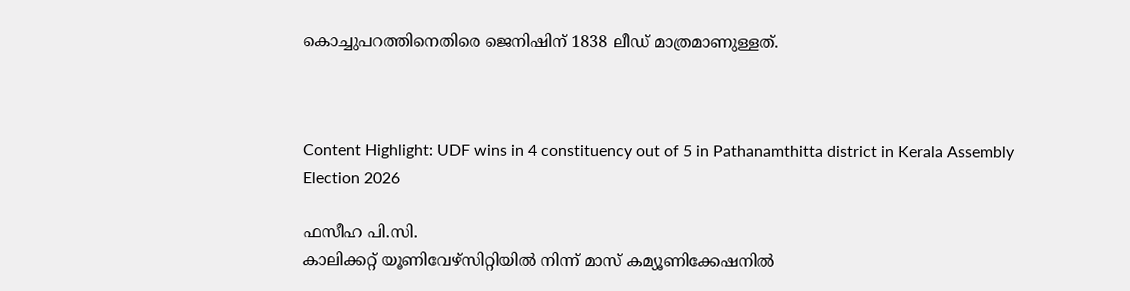കൊച്ചുപറത്തിനെതിരെ ജെനിഷിന് 1838 ലീഡ് മാത്രമാണുള്ളത്.



Content Highlight: UDF wins in 4 constituency out of 5 in Pathanamthitta district in Kerala Assembly Election 2026

ഫസീഹ പി.സി.
കാലിക്കറ്റ് യൂണിവേഴ്‌സിറ്റിയില്‍ നിന്ന് മാസ് കമ്യൂണിക്കേഷനില്‍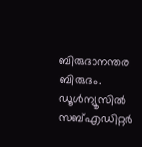ബിരുദാനന്തര ബിരുദം. ഡൂള്‍ന്യൂസില്‍ സബ്എഡിറ്റര്‍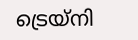ട്രെയ്‌നി